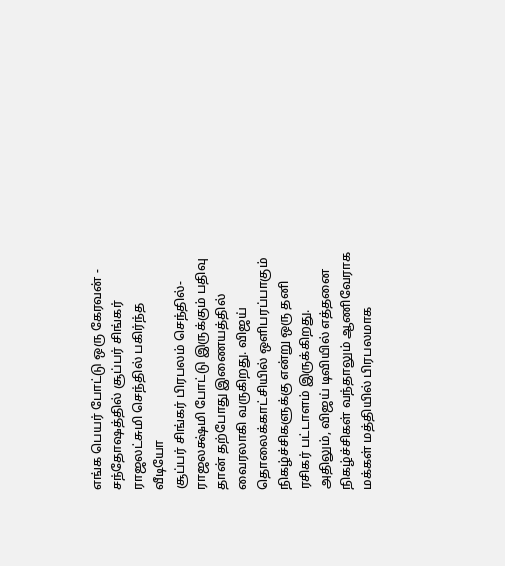எங்க பெயர் போட்டு ஒரு கேரவன் - சந்தோஷத்தில் சூப்பர் சிங்கர் ராஜலட்சுமி செந்தில் பகிர்ந்த வீடியோ
சூப்பர் சிங்கர் பிரபலம் செந்தில்-ராஜலக்ஷ்மி போட்டு இருக்கும் பதிவு தான் தற்போது இணையத்தில் வைரலாகி வருகிறது. விஜய் தொலைக்காட்சியில் ஒளிபரப்பாகும் நிகழ்ச்சிகளுக்கு என்று ஒரு தனி ரசிகர் பட்டாளம் இருக்கிறது. அதிலும், விஜய் டிவியில் எத்தனை நிகழ்ச்சிகள் வந்தாலும் ஆணிவேராக மக்கள் மத்தியில் பிரபலமாக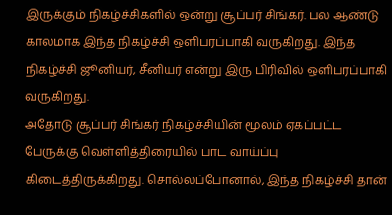இருக்கும் நிகழ்ச்சிகளில் ஒன்று சூப்பர் சிங்கர். பல ஆண்டு காலமாக இந்த நிகழ்ச்சி ஒளிபரப்பாகி வருகிறது. இந்த நிகழ்ச்சி ஜூனியர், சீனியர் என்று இரு பிரிவில் ஒளிபரப்பாகி வருகிறது.
அதோடு சூப்பர் சிங்கர் நிகழ்ச்சியின் மூலம் ஏகப்பட்ட பேருக்கு வெள்ளித்திரையில் பாட வாய்ப்பு கிடைத்திருக்கிறது. சொல்லப்போனால், இந்த நிகழ்ச்சி தான்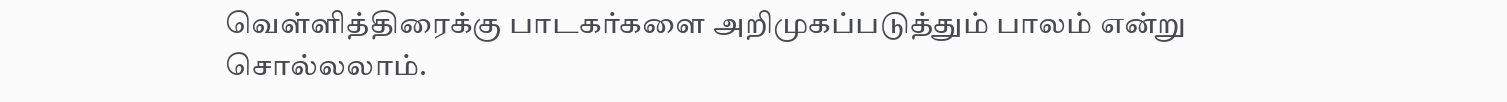வெள்ளித்திரைக்கு பாடகர்களை அறிமுகப்படுத்தும் பாலம் என்று சொல்லலாம்.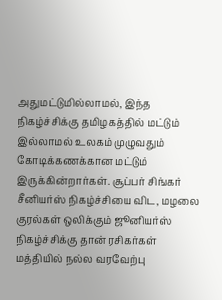அதுமட்டுமில்லாமல், இந்த நிகழ்ச்சிக்கு தமிழகத்தில் மட்டும் இல்லாமல் உலகம் முழுவதும் கோடிக்கணக்கான மட்டும் இருக்கின்றார்கள். சூப்பர் சிங்கர் சீனியர்ஸ் நிகழ்ச்சியை விட, மழலை குரல்கள் ஒலிக்கும் ஜூனியர்ஸ் நிகழ்ச்சிக்கு தான் ரசிகர்கள் மத்தியில் நல்ல வரவேற்பு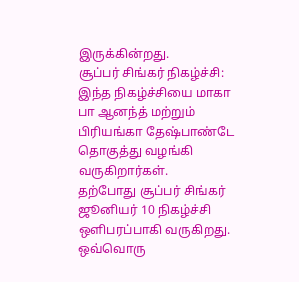இருக்கின்றது.
சூப்பர் சிங்கர் நிகழ்ச்சி:
இந்த நிகழ்ச்சியை மாகா பா ஆனந்த் மற்றும் பிரியங்கா தேஷ்பாண்டே தொகுத்து வழங்கி வருகிறார்கள்.
தற்போது சூப்பர் சிங்கர் ஜூனியர் 10 நிகழ்ச்சி ஒளிபரப்பாகி வருகிறது. ஒவ்வொரு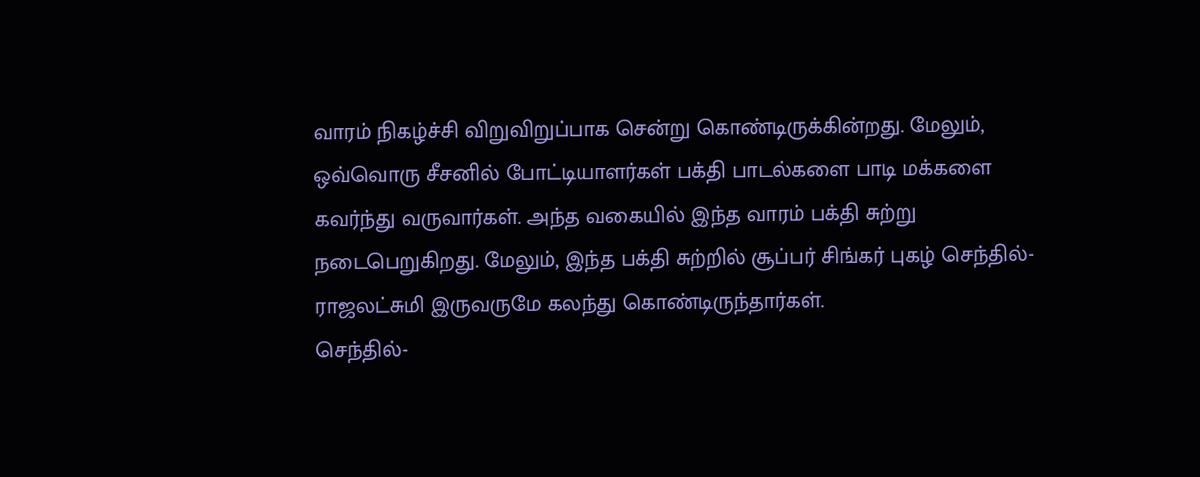வாரம் நிகழ்ச்சி விறுவிறுப்பாக சென்று கொண்டிருக்கின்றது. மேலும், ஒவ்வொரு சீசனில் போட்டியாளர்கள் பக்தி பாடல்களை பாடி மக்களை கவர்ந்து வருவார்கள். அந்த வகையில் இந்த வாரம் பக்தி சுற்று நடைபெறுகிறது. மேலும், இந்த பக்தி சுற்றில் சூப்பர் சிங்கர் புகழ் செந்தில்- ராஜலட்சுமி இருவருமே கலந்து கொண்டிருந்தார்கள்.
செந்தில்-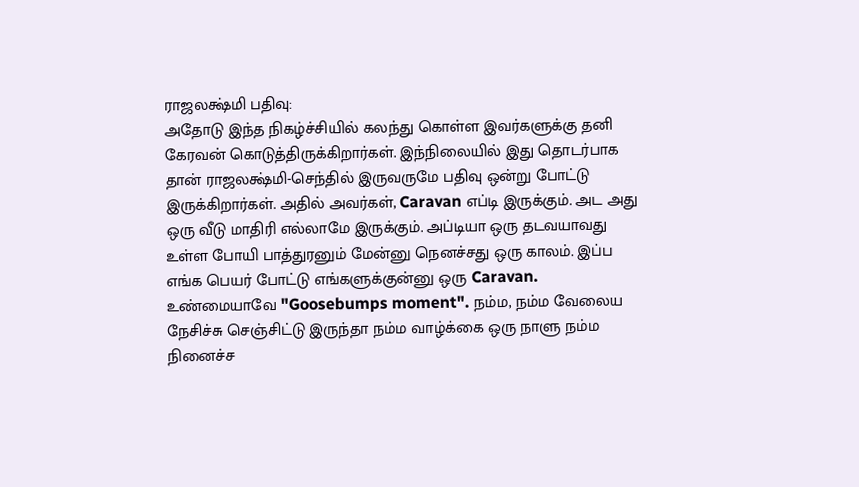ராஜலக்ஷ்மி பதிவு:
அதோடு இந்த நிகழ்ச்சியில் கலந்து கொள்ள இவர்களுக்கு தனி கேரவன் கொடுத்திருக்கிறார்கள். இந்நிலையில் இது தொடர்பாக தான் ராஜலக்ஷ்மி-செந்தில் இருவருமே பதிவு ஒன்று போட்டு இருக்கிறார்கள். அதில் அவர்கள், Caravan எப்டி இருக்கும். அட அது ஒரு வீடு மாதிரி எல்லாமே இருக்கும். அப்டியா ஒரு தடவயாவது உள்ள போயி பாத்துரனும் மேன்னு நெனச்சது ஒரு காலம். இப்ப எங்க பெயர் போட்டு எங்களுக்குன்னு ஒரு Caravan. உண்மையாவே "Goosebumps moment". நம்ம, நம்ம வேலைய நேசிச்சு செஞ்சிட்டு இருந்தா நம்ம வாழ்க்கை ஒரு நாளு நம்ம நினைச்ச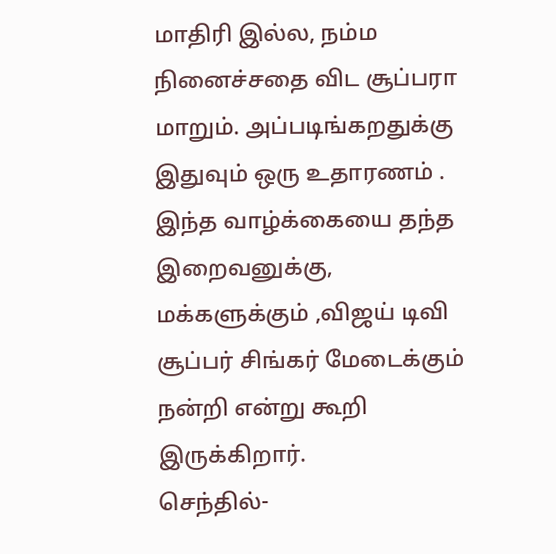மாதிரி இல்ல, நம்ம நினைச்சதை விட சூப்பரா மாறும். அப்படிங்கறதுக்கு இதுவும் ஒரு உதாரணம் . இந்த வாழ்க்கையை தந்த இறைவனுக்கு, மக்களுக்கும் ,விஜய் டிவி சூப்பர் சிங்கர் மேடைக்கும் நன்றி என்று கூறி இருக்கிறார்.
செந்தில்-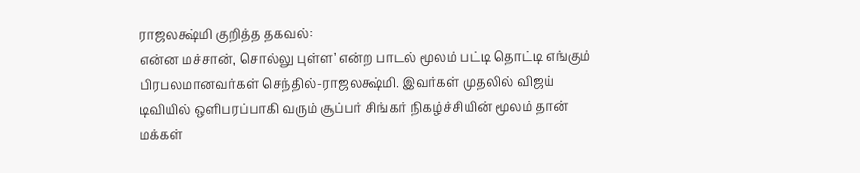ராஜலக்ஷ்மி குறித்த தகவல்:
என்ன மச்சான், சொல்லு புள்ள’ என்ற பாடல் மூலம் பட்டி தொட்டி எங்கும் பிரபலமானவர்கள் செந்தில்-ராஜலக்ஷ்மி. இவர்கள் முதலில் விஜய் டிவியில் ஒளிபரப்பாகி வரும் சூப்பர் சிங்கர் நிகழ்ச்சியின் மூலம் தான் மக்கள்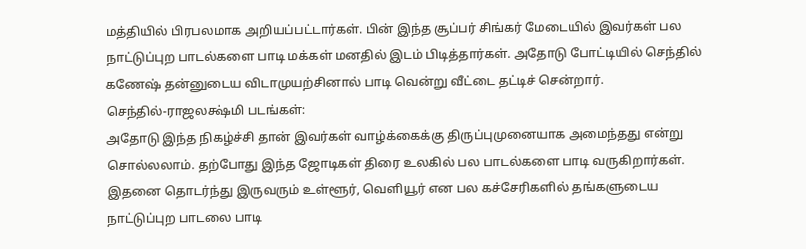மத்தியில் பிரபலமாக அறியப்பட்டார்கள். பின் இந்த சூப்பர் சிங்கர் மேடையில் இவர்கள் பல நாட்டுப்புற பாடல்களை பாடி மக்கள் மனதில் இடம் பிடித்தார்கள். அதோடு போட்டியில் செந்தில் கணேஷ் தன்னுடைய விடாமுயற்சினால் பாடி வென்று வீட்டை தட்டிச் சென்றார்.
செந்தில்-ராஜலக்ஷ்மி படங்கள்:
அதோடு இந்த நிகழ்ச்சி தான் இவர்கள் வாழ்க்கைக்கு திருப்புமுனையாக அமைந்தது என்று சொல்லலாம். தற்போது இந்த ஜோடிகள் திரை உலகில் பல பாடல்களை பாடி வருகிறார்கள். இதனை தொடர்ந்து இருவரும் உள்ளூர், வெளியூர் என பல கச்சேரிகளில் தங்களுடைய நாட்டுப்புற பாடலை பாடி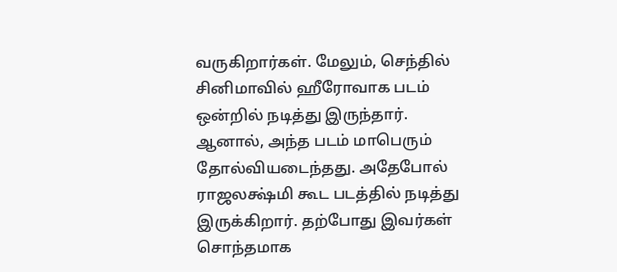வருகிறார்கள். மேலும், செந்தில் சினிமாவில் ஹீரோவாக படம் ஒன்றில் நடித்து இருந்தார். ஆனால், அந்த படம் மாபெரும் தோல்வியடைந்தது. அதேபோல் ராஜலக்ஷ்மி கூட படத்தில் நடித்து இருக்கிறார். தற்போது இவர்கள் சொந்தமாக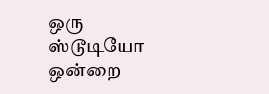ஒரு ஸ்டூடியோ ஒன்றை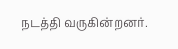நடத்தி வருகின்றனர்.